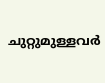ചുറ്റുമുള്ളവർ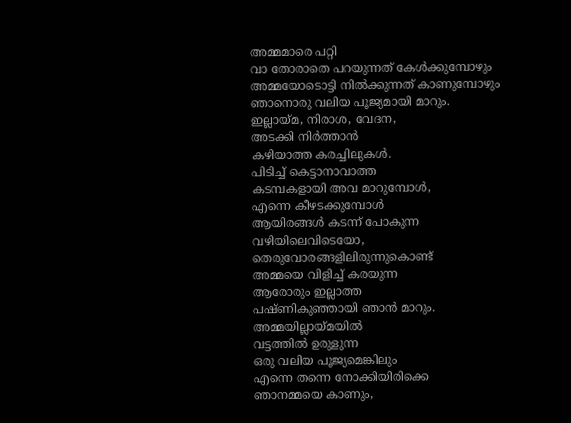അമ്മമാരെ പറ്റി
വാ തോരാതെ പറയുന്നത് കേൾക്കുമ്പോഴും
അമ്മയോടൊട്ടി നിൽക്കുന്നത് കാണുമ്പോഴും
ഞാനൊരു വലിയ പൂജ്യമായി മാറും.
ഇല്ലായ്മ, നിരാശ, വേദന,
അടക്കി നിർത്താൻ
കഴിയാത്ത കരച്ചിലുകൾ.
പിടിച്ച് കെട്ടാനാവാത്ത
കടമ്പകളായി അവ മാറുമ്പോൾ,
എന്നെ കീഴടക്കുമ്പോൾ
ആയിരങ്ങൾ കടന്ന് പോകുന്ന
വഴിയിലെവിടെയോ,
തെരുവോരങ്ങളിലിരുന്നുകൊണ്ട്
അമ്മയെ വിളിച്ച് കരയുന്ന
ആരോരും ഇല്ലാത്ത
പഷ്ണികുഞ്ഞായി ഞാൻ മാറും.
അമ്മയില്ലായ്മയിൽ
വട്ടത്തിൽ ഉരുളുന്ന
ഒരു വലിയ പൂജ്യമെങ്കിലും
എന്നെ തന്നെ നോക്കിയിരിക്കെ
ഞാനമ്മയെ കാണും,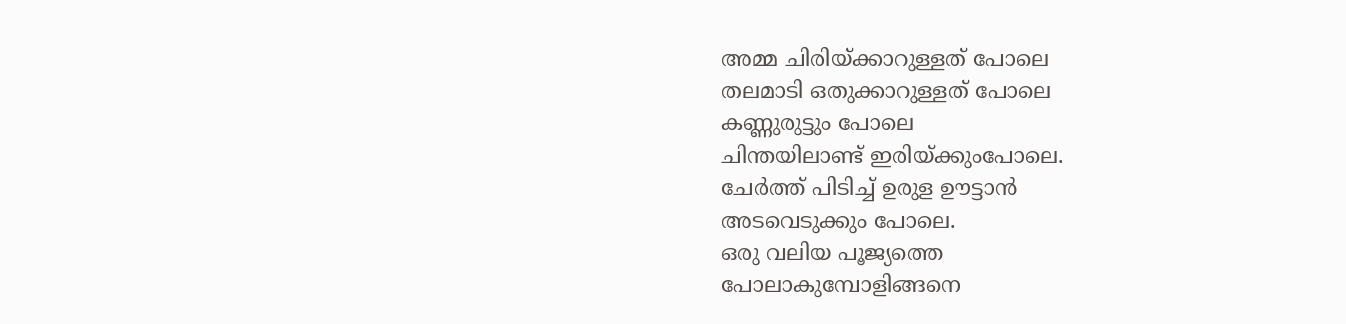അമ്മ ചിരിയ്ക്കാറുള്ളത് പോലെ
തലമാടി ഒതുക്കാറുള്ളത് പോലെ
കണ്ണുരുട്ടും പോലെ
ചിന്തയിലാണ്ട് ഇരിയ്ക്കുംപോലെ.
ചേർത്ത് പിടിച്ച് ഉരുള ഊട്ടാൻ
അടവെടുക്കും പോലെ.
ഒരു വലിയ പൂജ്യത്തെ
പോലാകുമ്പോളിങ്ങനെ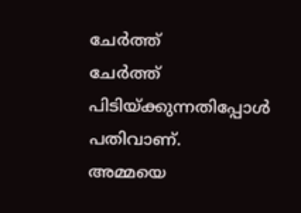ചേർത്ത്
ചേർത്ത് പിടിയ്ക്കുന്നതിപ്പോൾ പതിവാണ്.
അമ്മയെ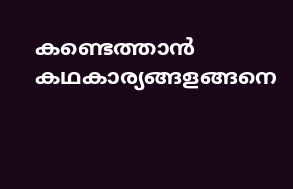കണ്ടെത്താൻ
കഥകാര്യങ്ങളങ്ങനെ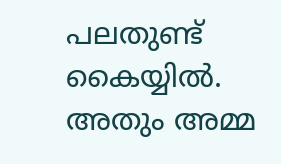പലതുണ്ട് കൈയ്യിൽ.
അതും അമ്മ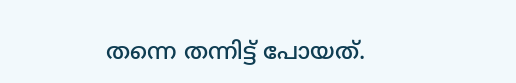തന്നെ തന്നിട്ട് പോയത്.